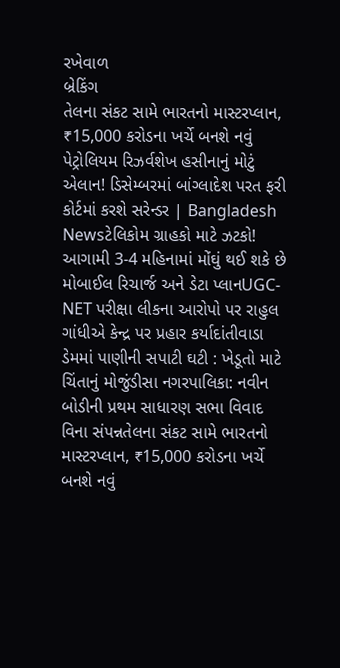રખેવાળ
બ્રેકિંગ
તેલના સંકટ સામે ભારતનો માસ્ટરપ્લાન, ₹15,000 કરોડના ખર્ચે બનશે નવું પેટ્રોલિયમ રિઝર્વશેખ હસીનાનું મોટું એલાન! ડિસેમ્બરમાં બાંગ્લાદેશ પરત ફરી કોર્ટમાં કરશે સરેન્ડર | Bangladesh Newsટેલિકોમ ગ્રાહકો માટે ઝટકો! આગામી 3-4 મહિનામાં મોંઘું થઈ શકે છે મોબાઈલ રિચાર્જ અને ડેટા પ્લાનUGC-NET પરીક્ષા લીકના આરોપો પર રાહુલ ગાંધીએ કેન્દ્ર પર પ્રહાર કર્યાદાંતીવાડા ડેમમાં પાણીની સપાટી ઘટી : ખેડૂતો માટે ચિંતાનું મોજુંડીસા નગરપાલિકા: નવીન બોડીની પ્રથમ સાધારણ સભા વિવાદ વિના સંપન્નતેલના સંકટ સામે ભારતનો માસ્ટરપ્લાન, ₹15,000 કરોડના ખર્ચે બનશે નવું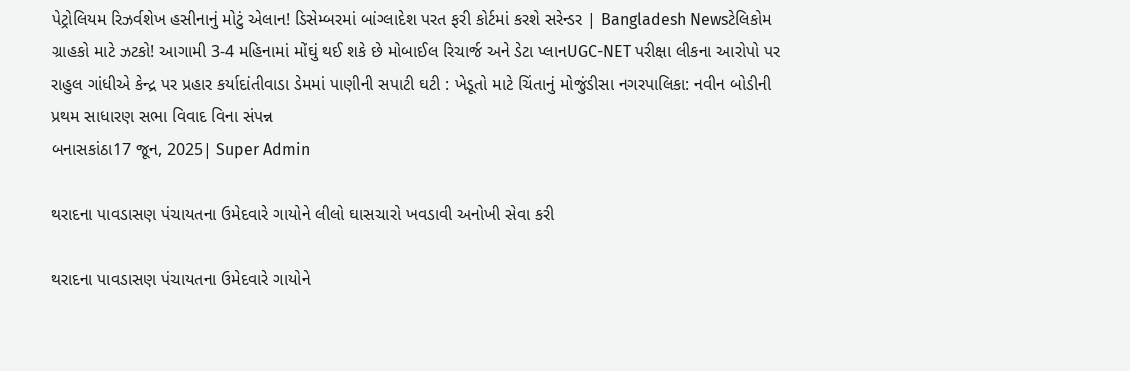પેટ્રોલિયમ રિઝર્વશેખ હસીનાનું મોટું એલાન! ડિસેમ્બરમાં બાંગ્લાદેશ પરત ફરી કોર્ટમાં કરશે સરેન્ડર | Bangladesh Newsટેલિકોમ ગ્રાહકો માટે ઝટકો! આગામી 3-4 મહિનામાં મોંઘું થઈ શકે છે મોબાઈલ રિચાર્જ અને ડેટા પ્લાનUGC-NET પરીક્ષા લીકના આરોપો પર રાહુલ ગાંધીએ કેન્દ્ર પર પ્રહાર કર્યાદાંતીવાડા ડેમમાં પાણીની સપાટી ઘટી : ખેડૂતો માટે ચિંતાનું મોજુંડીસા નગરપાલિકા: નવીન બોડીની પ્રથમ સાધારણ સભા વિવાદ વિના સંપન્ન
બનાસકાંઠા17 જૂન, 2025| Super Admin

થરાદના પાવડાસણ પંચાયતના ઉમેદવારે ગાયોને લીલો ઘાસચારો ખવડાવી અનોખી સેવા કરી

થરાદના પાવડાસણ પંચાયતના ઉમેદવારે ગાયોને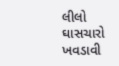લીલો ઘાસચારો ખવડાવી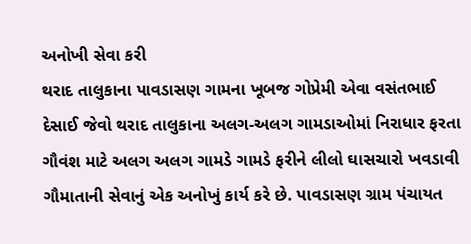અનોખી સેવા કરી
થરાદ તાલુકાના પાવડાસણ ગામના ખૂબજ ગોપ્રેમી એવા વસંતભાઈ દેસાઈ જેવો થરાદ તાલુકાના અલગ-અલગ ગામડાઓમાં નિરાધાર ફરતા ગૌવંશ માટે અલગ અલગ ગામડે ગામડે ફરીને લીલો ઘાસચારો ખવડાવી ગૌમાતાની સેવાનું એક અનોખું કાર્ય કરે છે. પાવડાસણ ગ્રામ પંચાયત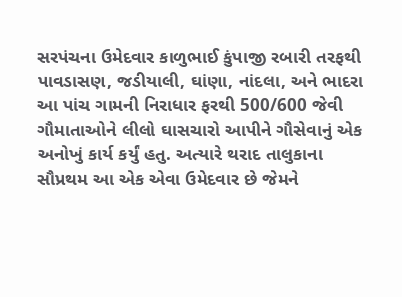સરપંચના ઉમેદવાર કાળુભાઈ કુંપાજી રબારી તરફથી પાવડાસણ, જડીયાલી, ઘાંણા, નાંદલા, અને ભાદરા આ પાંચ ગામની નિરાધાર ફરથી 500/600 જેવી ગૌમાતાઓને લીલો ઘાસચારો આપીને ગૌસેવાનું એક અનોખું કાર્ય કર્યું હતુ. અત્યારે થરાદ તાલુકાના સૌપ્રથમ આ એક એવા ઉમેદવાર છે જેમને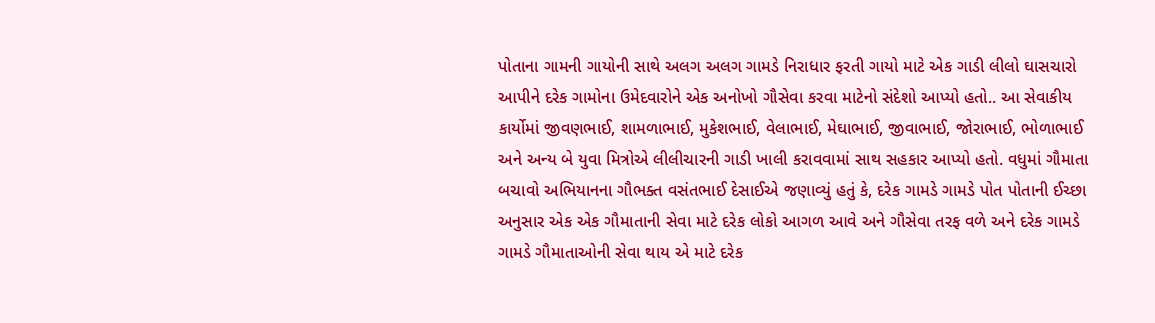પોતાના ગામની ગાયોની સાથે અલગ અલગ ગામડે નિરાધાર ફરતી ગાયો માટે એક ગાડી લીલો ઘાસચારો આપીને દરેક ગામોના ઉમેદવારોને એક અનોખો ગૌસેવા કરવા માટેનો સંદેશો આપ્યો હતો.. આ સેવાકીય કાર્યોમાં જીવણભાઈ, શામળાભાઈ, મુકેશભાઈ, વેલાભાઈ, મેઘાભાઈ, જીવાભાઈ, જોરાભાઈ, ભોળાભાઈ અને અન્ય બે યુવા મિત્રોએ લીલીચારની ગાડી ખાલી કરાવવામાં સાથ સહકાર આપ્યો હતો. વધુમાં ગૌમાતા બચાવો અભિયાનના ગૌભક્ત વસંતભાઈ દેસાઈએ જણાવ્યું હતું કે, દરેક ગામડે ગામડે પોત પોતાની ઈચ્છા અનુસાર એક એક ગૌમાતાની સેવા માટે દરેક લોકો આગળ આવે અને ગૌસેવા તરફ વળે અને દરેક ગામડે ગામડે ગૌમાતાઓની સેવા થાય એ માટે દરેક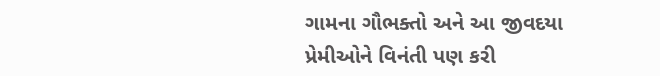ગામના ગૌભક્તો અને આ જીવદયા પ્રેમીઓને વિનંતી પણ કરી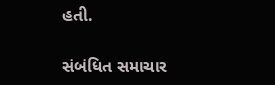હતી.

સંબંધિત સમાચાર